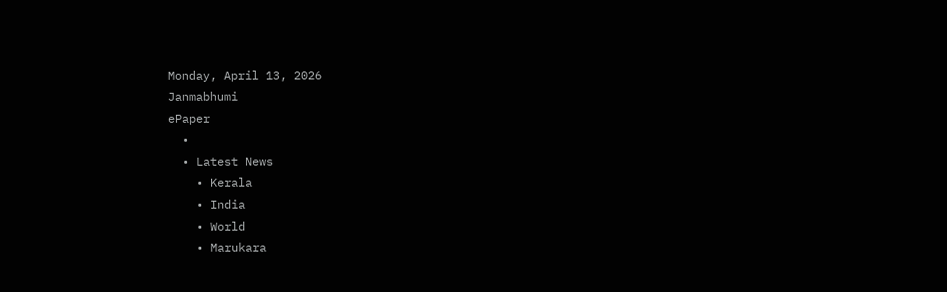Monday, April 13, 2026
Janmabhumi
ePaper
  •
  • Latest News
    • Kerala
    • India
    • World
    • Marukara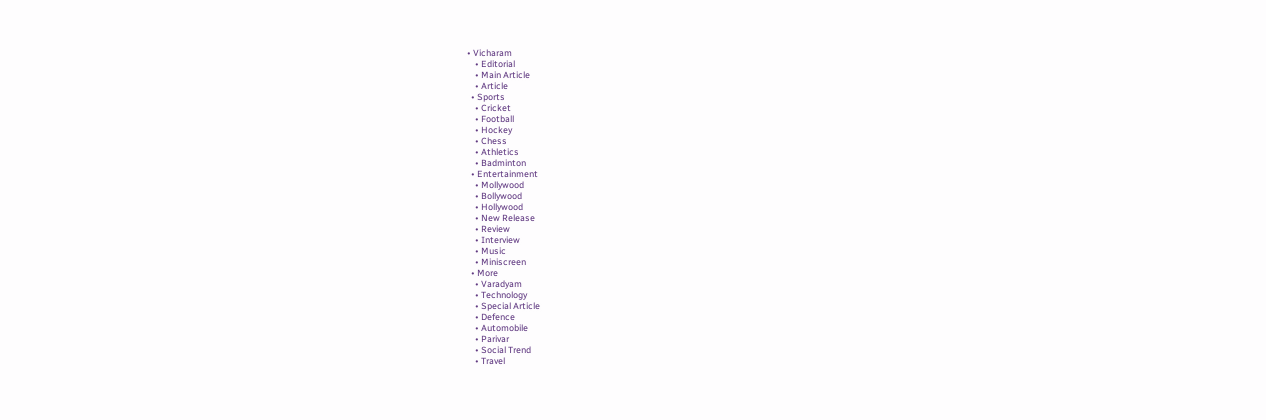• Vicharam
    • Editorial
    • Main Article
    • Article
  • Sports
    • Cricket
    • Football
    • Hockey
    • Chess
    • Athletics
    • Badminton
  • Entertainment
    • Mollywood
    • Bollywood
    • Hollywood
    • New Release
    • Review
    • Interview
    • Music
    • Miniscreen
  • More
    • Varadyam
    • Technology
    • Special Article
    • Defence
    • Automobile
    • Parivar
    • Social Trend
    • Travel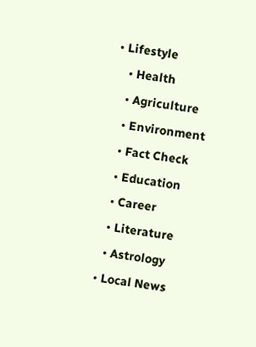• Lifestyle
    • Health
    • Agriculture
    • Environment
    • Fact Check
    • Education
    • Career
    • Literature
    • Astrology
  • Local News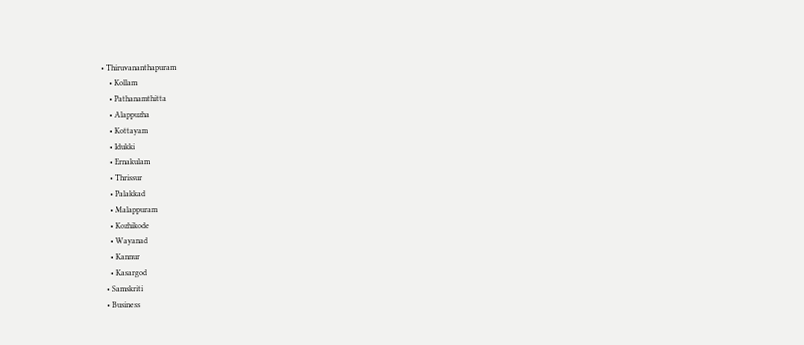• Thiruvananthapuram
    • Kollam
    • Pathanamthitta
    • Alappuzha
    • Kottayam
    • Idukki
    • Ernakulam
    • Thrissur
    • Palakkad
    • Malappuram
    • Kozhikode
    • Wayanad
    • Kannur
    • Kasargod
  • Samskriti
  • Business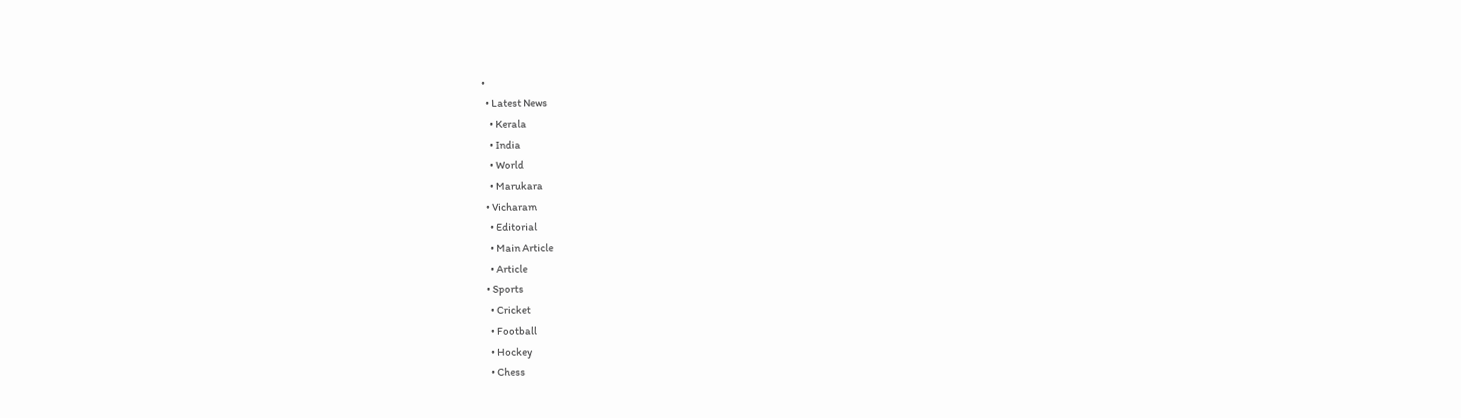•
  • Latest News
    • Kerala
    • India
    • World
    • Marukara
  • Vicharam
    • Editorial
    • Main Article
    • Article
  • Sports
    • Cricket
    • Football
    • Hockey
    • Chess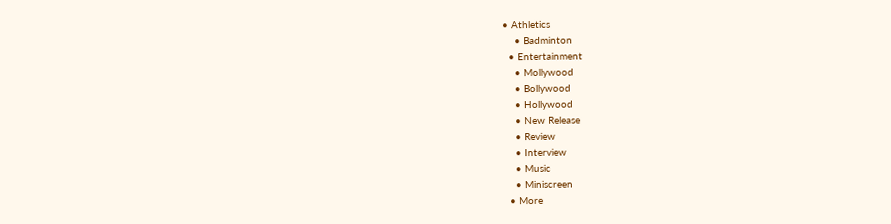• Athletics
    • Badminton
  • Entertainment
    • Mollywood
    • Bollywood
    • Hollywood
    • New Release
    • Review
    • Interview
    • Music
    • Miniscreen
  • More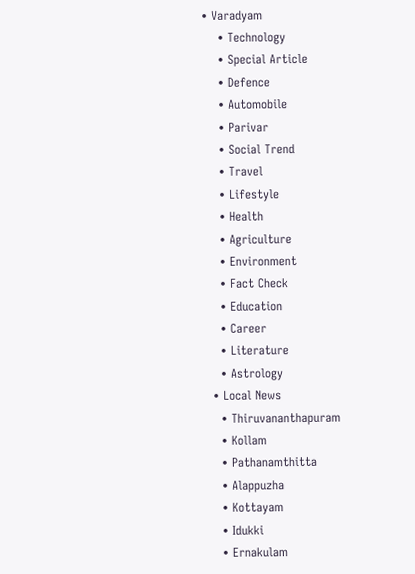• Varadyam
    • Technology
    • Special Article
    • Defence
    • Automobile
    • Parivar
    • Social Trend
    • Travel
    • Lifestyle
    • Health
    • Agriculture
    • Environment
    • Fact Check
    • Education
    • Career
    • Literature
    • Astrology
  • Local News
    • Thiruvananthapuram
    • Kollam
    • Pathanamthitta
    • Alappuzha
    • Kottayam
    • Idukki
    • Ernakulam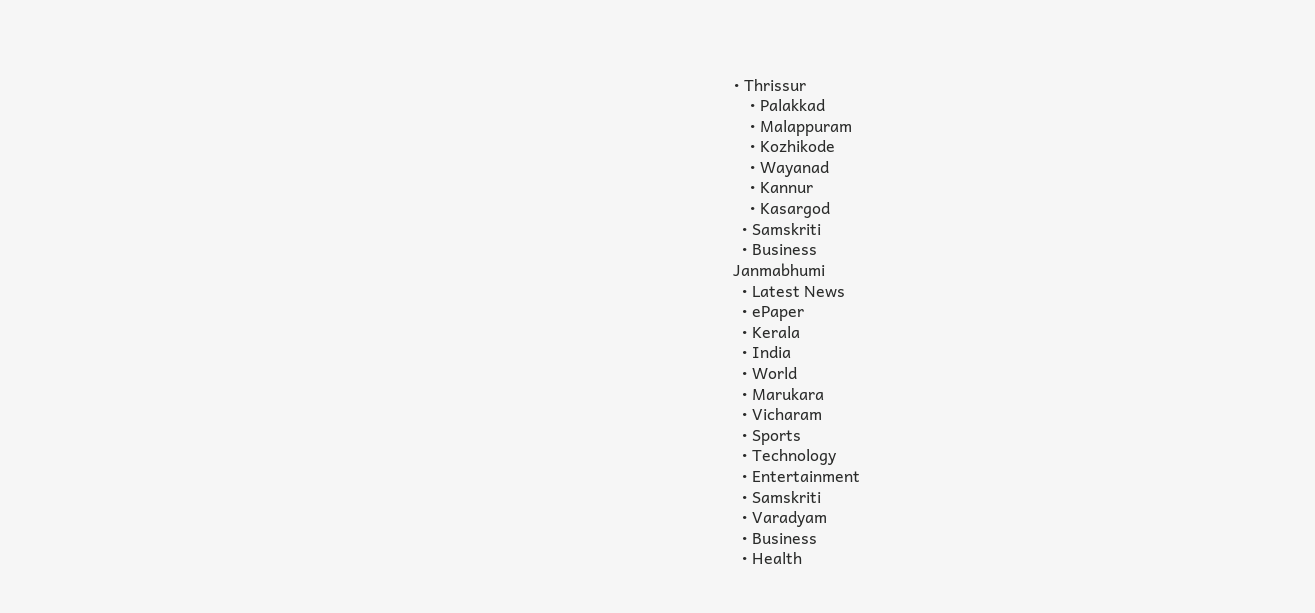• Thrissur
    • Palakkad
    • Malappuram
    • Kozhikode
    • Wayanad
    • Kannur
    • Kasargod
  • Samskriti
  • Business
Janmabhumi
  • Latest News
  • ePaper
  • Kerala
  • India
  • World
  • Marukara
  • Vicharam
  • Sports
  • Technology
  • Entertainment
  • Samskriti
  • Varadyam
  • Business
  • Health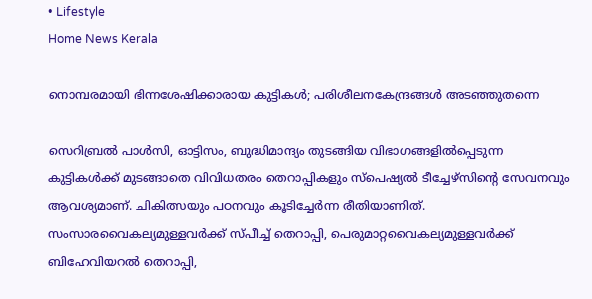• Lifestyle
Home News Kerala

നൊമ്പരമായി ഭിന്നശേഷിക്കാരായ കുട്ടികള്‍; പരിശീലനകേന്ദ്രങ്ങള്‍ അടഞ്ഞുതന്നെ

സെറിബ്രല്‍ പാള്‍സി, ഓട്ടിസം, ബുദ്ധിമാന്ദ്യം തുടങ്ങിയ വിഭാഗങ്ങളില്‍പ്പെടുന്ന കുട്ടികള്‍ക്ക് മുടങ്ങാതെ വിവിധതരം തെറാപ്പികളും സ്‌പെഷ്യല്‍ ടീച്ചേഴ്‌സിന്റെ സേവനവും ആവശ്യമാണ്. ചികിത്സയും പഠനവും കൂടിച്ചേര്‍ന്ന രീതിയാണിത്. സംസാരവൈകല്യമുള്ളവര്‍ക്ക് സ്പീച്ച് തെറാപ്പി, പെരുമാറ്റവൈകല്യമുള്ളവര്‍ക്ക് ബിഹേവിയറല്‍ തെറാപ്പി,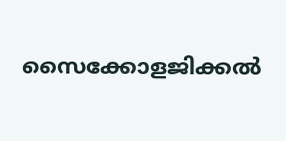സൈക്കോളജിക്കല്‍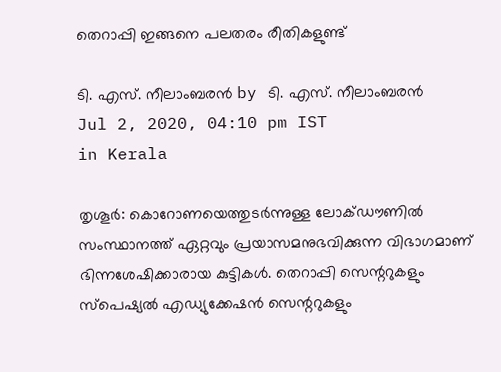തെറാപ്പി ഇങ്ങനെ പലതരം രീതികളുണ്ട്

ടി. എസ്. നീലാംബരന്‍ by ടി. എസ്. നീലാംബരന്‍
Jul 2, 2020, 04:10 pm IST
in Kerala

തൃശൂര്‍: കൊറോണയെത്തുടര്‍ന്നുള്ള ലോക്ഡൗണില്‍ സംസ്ഥാനത്ത് ഏറ്റവും പ്രയാസമനുഭവിക്കുന്ന വിഭാഗമാണ് ഭിന്നശേഷിക്കാരായ കുട്ടികള്‍. തെറാപ്പി സെന്ററുകളും സ്‌പെഷ്യല്‍ എഡ്യുക്കേഷന്‍ സെന്ററുകളും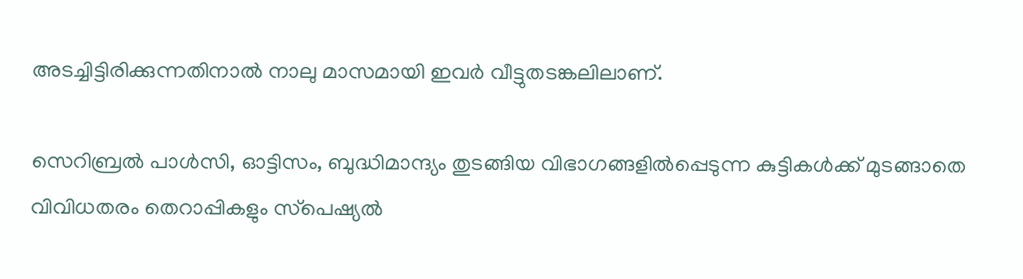അടച്ചിട്ടിരിക്കുന്നതിനാല്‍ നാലു മാസമായി ഇവര്‍ വീട്ടുതടങ്കലിലാണ്.

സെറിബ്രല്‍ പാള്‍സി, ഓട്ടിസം, ബുദ്ധിമാന്ദ്യം തുടങ്ങിയ വിഭാഗങ്ങളില്‍പ്പെടുന്ന കുട്ടികള്‍ക്ക് മുടങ്ങാതെ വിവിധതരം തെറാപ്പികളും സ്‌പെഷ്യല്‍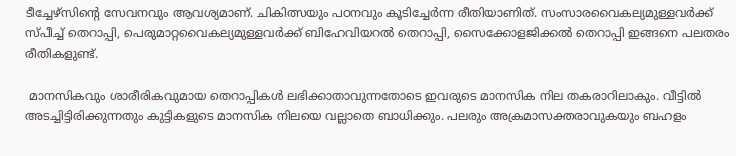ടീച്ചേഴ്‌സിന്റെ സേവനവും ആവശ്യമാണ്. ചികിത്സയും പഠനവും കൂടിച്ചേര്‍ന്ന രീതിയാണിത്. സംസാരവൈകല്യമുള്ളവര്‍ക്ക് സ്പീച്ച് തെറാപ്പി, പെരുമാറ്റവൈകല്യമുള്ളവര്‍ക്ക് ബിഹേവിയറല്‍ തെറാപ്പി, സൈക്കോളജിക്കല്‍ തെറാപ്പി ഇങ്ങനെ പലതരം രീതികളുണ്ട്.

 മാനസികവും ശാരീരികവുമായ തെറാപ്പികള്‍ ലഭിക്കാതാവുന്നതോടെ ഇവരുടെ മാനസിക നില തകരാറിലാകും. വീട്ടില്‍ അടച്ചിട്ടിരിക്കുന്നതും കുട്ടികളുടെ മാനസിക നിലയെ വല്ലാതെ ബാധിക്കും. പലരും അക്രമാസക്തരാവുകയും ബഹളം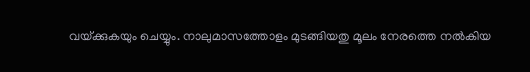വയ്‌ക്കുകയും ചെയ്യും. നാലുമാസത്തോളം മുടങ്ങിയതു മൂലം നേരത്തെ നല്‍കിയ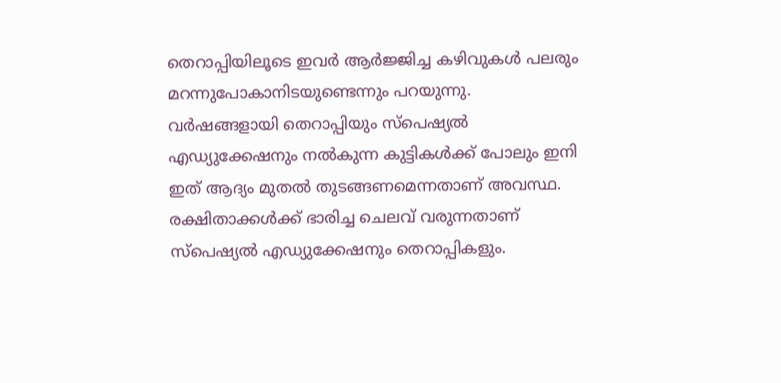തെറാപ്പിയിലൂടെ ഇവര്‍ ആര്‍ജ്ജിച്ച കഴിവുകള്‍ പലരും മറന്നുപോകാനിടയുണ്ടെന്നും പറയുന്നു. വര്‍ഷങ്ങളായി തെറാപ്പിയും സ്‌പെഷ്യല്‍ എഡ്യുക്കേഷനും നല്‍കുന്ന കുട്ടികള്‍ക്ക് പോലും ഇനി ഇത് ആദ്യം മുതല്‍ തുടങ്ങണമെന്നതാണ് അവസ്ഥ. രക്ഷിതാക്കള്‍ക്ക് ഭാരിച്ച ചെലവ് വരുന്നതാണ് സ്‌പെഷ്യല്‍ എഡ്യുക്കേഷനും തെറാപ്പികളും.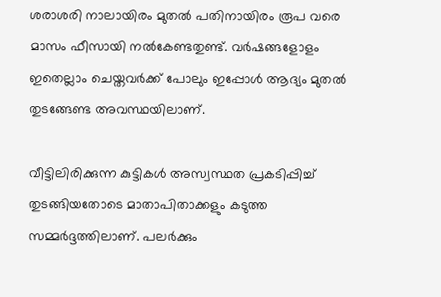ശരാശരി നാലായിരം മുതല്‍ പതിനായിരം രൂപ വരെ മാസം ഫീസായി നല്‍കേണ്ടതുണ്ട്. വര്‍ഷങ്ങളോളം ഇതെല്ലാം ചെയ്തവര്‍ക്ക് പോലും ഇപ്പോള്‍ ആദ്യം മുതല്‍ തുടങ്ങേണ്ട അവസ്ഥയിലാണ്.

വീട്ടിലിരിക്കുന്ന കുട്ടികള്‍ അസ്വസ്ഥത പ്രകടിപ്പിച്ച് തുടങ്ങിയതോടെ മാതാപിതാക്കളും കടുത്ത സമ്മര്‍ദ്ദത്തിലാണ്. പലര്‍ക്കും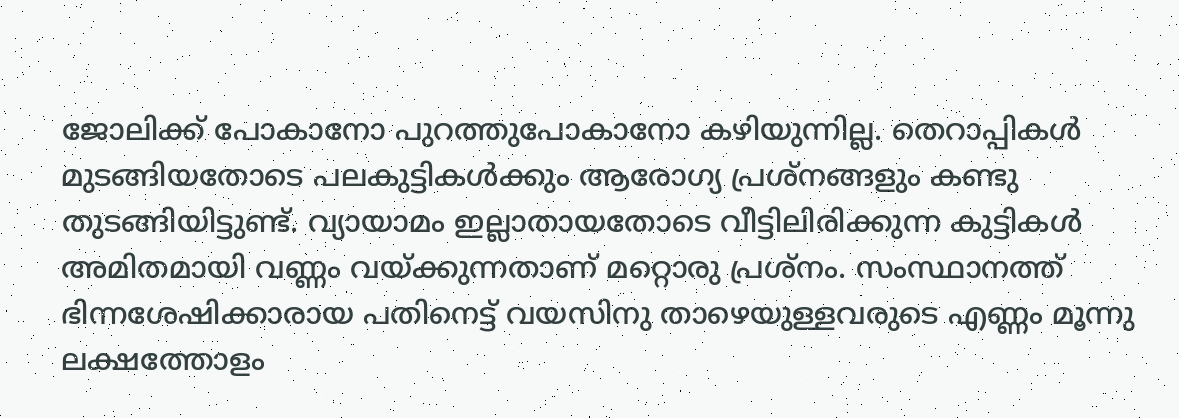ജോലിക്ക് പോകാനോ പുറത്തുപോകാനോ കഴിയുന്നില്ല. തെറാപ്പികള്‍ മുടങ്ങിയതോടെ പലകുട്ടികള്‍ക്കും ആരോഗ്യ പ്രശ്‌നങ്ങളും കണ്ടു തുടങ്ങിയിട്ടുണ്ട്. വ്യായാമം ഇല്ലാതായതോടെ വീട്ടിലിരിക്കുന്ന കുട്ടികള്‍ അമിതമായി വണ്ണം വയ്‌ക്കുന്നതാണ് മറ്റൊരു പ്രശ്‌നം. സംസ്ഥാനത്ത് ഭിന്നശേഷിക്കാരായ പതിനെട്ട് വയസിനു താഴെയുള്ളവരുടെ എണ്ണം മൂന്നു ലക്ഷത്തോളം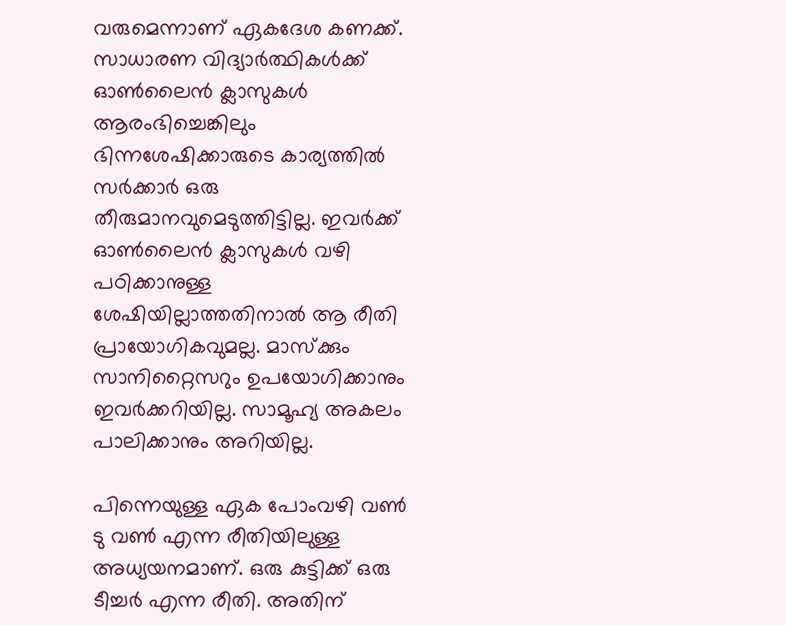വരുമെന്നാണ് ഏകദേശ കണക്ക്. സാധാരണ വിദ്യാര്‍ത്ഥികള്‍ക്ക്  ഓണ്‍ലൈന്‍ ക്ലാസുകള്‍ ആരംഭിച്ചെങ്കിലും ഭിന്നശേഷിക്കാരുടെ കാര്യത്തില്‍ സര്‍ക്കാര്‍ ഒരു തീരുമാനവുമെടുത്തിട്ടില്ല. ഇവര്‍ക്ക് ഓണ്‍ലൈന്‍ ക്ലാസുകള്‍ വഴി പഠിക്കാനുള്ള ശേഷിയില്ലാത്തതിനാല്‍ ആ രീതി പ്രായോഗികവുമല്ല. മാസ്‌ക്കും സാനിറ്റൈസറും ഉപയോഗിക്കാനും ഇവര്‍ക്കറിയില്ല. സാമൂഹ്യ അകലം പാലിക്കാനും അറിയില്ല.

പിന്നെയുള്ള ഏക പോംവഴി വണ്‍ ടു വണ്‍ എന്ന രീതിയിലുള്ള അധ്യയനമാണ്. ഒരു കുട്ടിക്ക് ഒരു ടീച്ചര്‍ എന്ന രീതി. അതിന്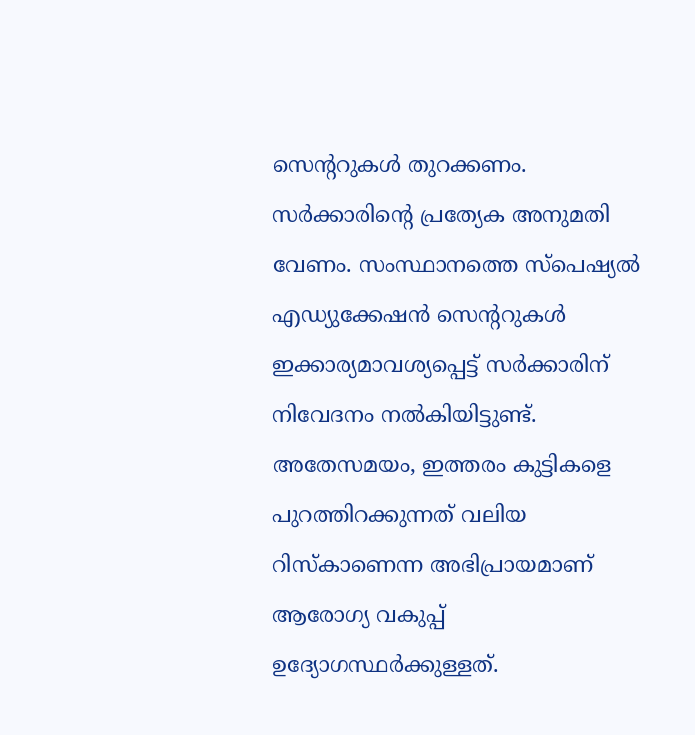സെന്ററുകള്‍ തുറക്കണം. സര്‍ക്കാരിന്റെ പ്രത്യേക അനുമതി വേണം. സംസ്ഥാനത്തെ സ്‌പെഷ്യല്‍ എഡ്യുക്കേഷന്‍ സെന്ററുകള്‍ ഇക്കാര്യമാവശ്യപ്പെട്ട് സര്‍ക്കാരിന് നിവേദനം നല്‍കിയിട്ടുണ്ട്. അതേസമയം, ഇത്തരം കുട്ടികളെ പുറത്തിറക്കുന്നത് വലിയ റിസ്‌കാണെന്ന അഭിപ്രായമാണ് ആരോഗ്യ വകുപ്പ് ഉദ്യോഗസ്ഥര്‍ക്കുള്ളത്.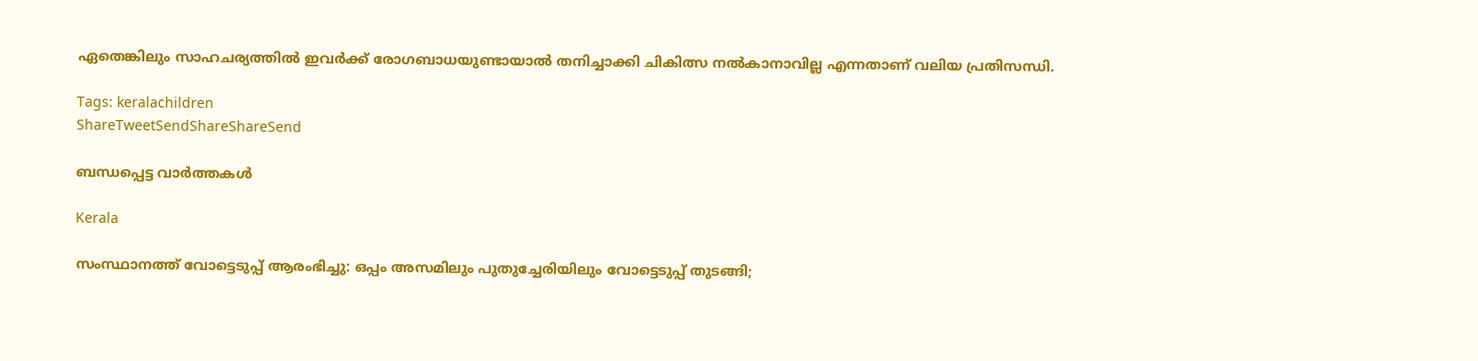ഏതെങ്കിലും സാഹചര്യത്തില്‍ ഇവര്‍ക്ക് രോഗബാധയുണ്ടായാല്‍ തനിച്ചാക്കി ചികിത്സ നല്‍കാനാവില്ല എന്നതാണ് വലിയ പ്രതിസന്ധി.

Tags: keralachildren
ShareTweetSendShareShareSend

ബന്ധപ്പെട്ട വാര്‍ത്തകള്‍

Kerala

സംസ്ഥാനത്ത് വോട്ടെടുപ്പ് ആരംഭിച്ചു: ഒപ്പം അസമിലും പുതുച്ചേരിയിലും വോട്ടെടുപ്പ് തുടങ്ങി;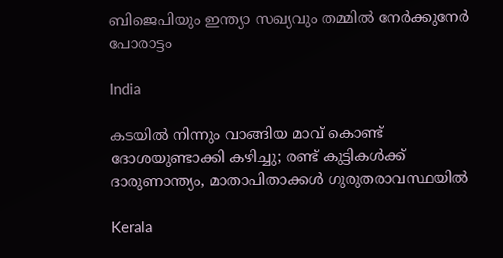ബിജെപിയും ഇന്ത്യാ സഖ്യവും തമ്മിൽ നേർക്കുനേർ പോരാട്ടം

India

കടയിൽ നിന്നും വാങ്ങിയ മാവ് കൊണ്ട് ദോശയുണ്ടാക്കി കഴിച്ചു; രണ്ട് കുട്ടികൾക്ക് ദാരുണാന്ത്യം, മാതാപിതാക്കൾ ഗുരുതരാവസ്ഥയിൽ

Kerala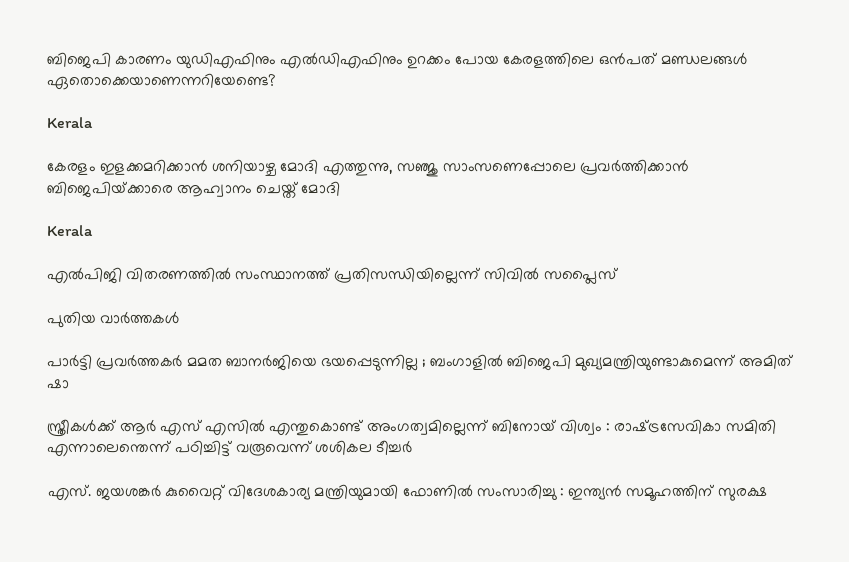ബിജെപി കാരണം യുഡിഎഫിനും എല്‍ഡിഎഫിനും ഉറക്കം പോയ കേരളത്തിലെ ഒന്‍പത് മണ്ഡലങ്ങള്‍ ഏതൊക്കെയാണെന്നറിയേണ്ടെ?

Kerala

കേരളം ഇളക്കമറിക്കാന്‍ ശനിയാഴ്ച മോദി എത്തുന്നു, സഞ്ജു സാംസണെപ്പോലെ പ്രവര്‍ത്തിക്കാന്‍ ബിജെപിയ്‌ക്കാരെ ആഹ്വാനം ചെയ്ത് മോദി

Kerala

എല്‍പിജി വിതരണത്തില്‍ സംസ്ഥാനത്ത് പ്രതിസന്ധിയില്ലെന്ന് സിവില്‍ സപ്ലൈസ്

പുതിയ വാര്‍ത്തകള്‍

പാർട്ടി പ്രവർത്തകർ മമത ബാനർജിയെ ഭയപ്പെടുന്നില്ല ; ബംഗാളിൽ ബിജെപി മുഖ്യമന്ത്രിയുണ്ടാകുമെന്ന് അമിത് ഷാ

സ്ത്രീകൾക്ക് ആർ എസ് എസിൽ എന്തുകൊണ്ട് അംഗത്വമില്ലെന്ന് ബിനോയ് വിശ്വം : രാഷ്‌ട്രസേവികാ സമിതി എന്നാലെന്തെന്ന് പഠിച്ചിട്ട് വരൂവെന്ന് ശശികല ടീച്ചർ

എസ്. ജയശങ്കർ കുവൈറ്റ് വിദേശകാര്യ മന്ത്രിയുമായി ഫോണിൽ സംസാരിച്ചു : ഇന്ത്യൻ സമൂഹത്തിന് സുരക്ഷ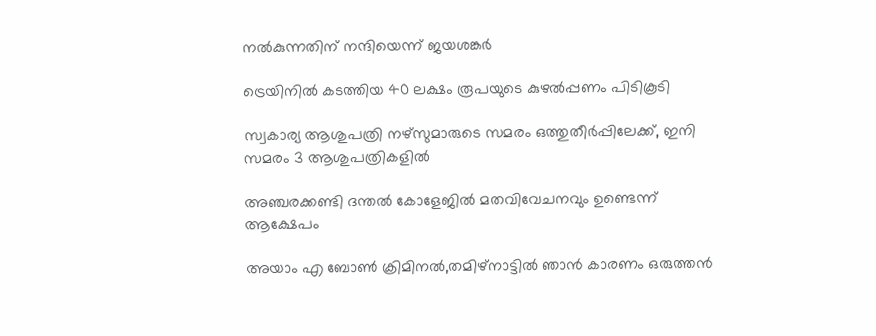നൽകുന്നതിന് നന്ദിയെന്ന് ജയശങ്കർ

ട്രെയിനില്‍ കടത്തിയ 40 ലക്ഷം രൂപയുടെ കുഴല്‍പ്പണം പിടികൂടി

സ്വകാര്യ ആശുപത്രി നഴ്‌സുമാരുടെ സമരം ഒത്തുതീര്‍പ്പിലേക്ക്, ഇനി സമരം 3 ആശുപത്രികളില്‍

അഞ്ചരക്കണ്ടി ദന്തല്‍ കോളേജില്‍ മതവിവേചനവും ഉണ്ടെന്ന് ആക്ഷേപം

അയാം എ ബോണ്‍ ക്രിമിനല്‍,തമിഴ്നാട്ടില്‍ ഞാന്‍ കാരണം ഒരുത്തന്‍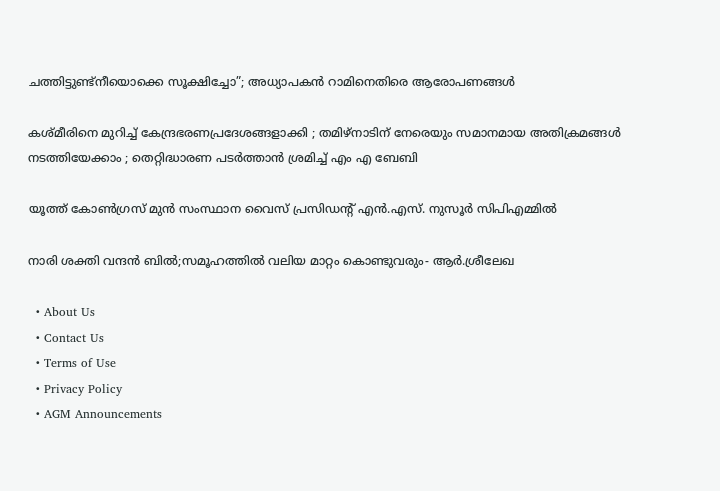ചത്തിട്ടുണ്ട്നീയൊക്കെ സൂക്ഷിച്ചോ”; അധ്യാപകന്‍ റാമിനെതിരെ ആരോപണങ്ങള്‍

കശ്‌മീരിനെ മുറിച്ച് കേന്ദ്രഭരണപ്രദേശങ്ങളാക്കി ; തമിഴ്‌നാടിന്‌ നേരെയും സമാനമായ അതിക്രമങ്ങൾ നടത്തിയേക്കാം ; തെറ്റിദ്ധാരണ പടർത്താൻ ശ്രമിച്ച് എം എ ബേബി

യൂത്ത് കോണ്‍ഗ്രസ് മുന്‍ സംസ്ഥാന വൈസ് പ്രസിഡന്റ് എന്‍.എസ്. നുസൂര്‍ സിപിഎമ്മില്‍

നാരി ശക്തി വന്ദന്‍ ബില്‍;സമൂഹത്തില്‍ വലിയ മാറ്റം കൊണ്ടുവരും- ആര്‍.ശ്രീലേഖ

  • About Us
  • Contact Us
  • Terms of Use
  • Privacy Policy
  • AGM Announcements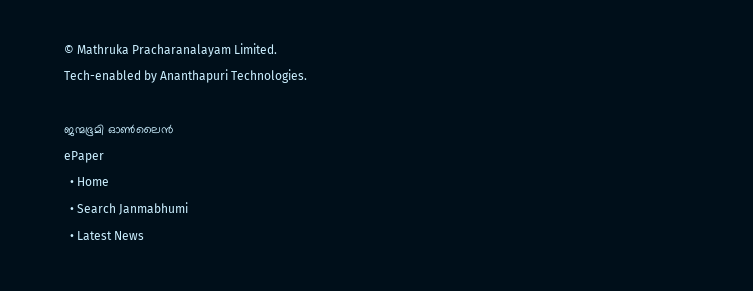© Mathruka Pracharanalayam Limited.
Tech-enabled by Ananthapuri Technologies.

ജന്മഭൂമി ഓണ്‍ലൈന്‍
ePaper
  • Home
  • Search Janmabhumi
  • Latest News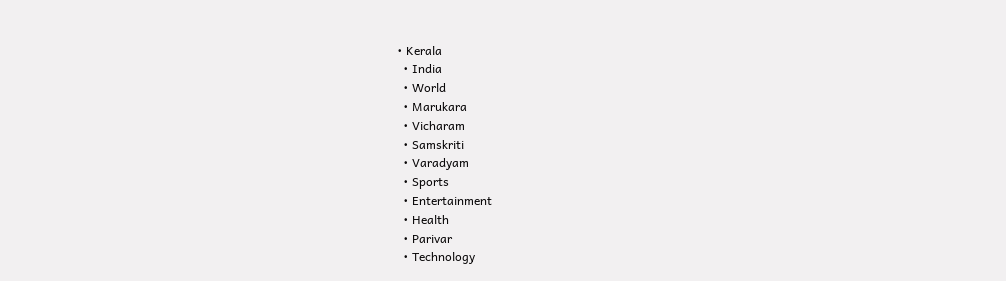• Kerala
  • India
  • World
  • Marukara
  • Vicharam
  • Samskriti
  • Varadyam
  • Sports
  • Entertainment
  • Health
  • Parivar
  • Technology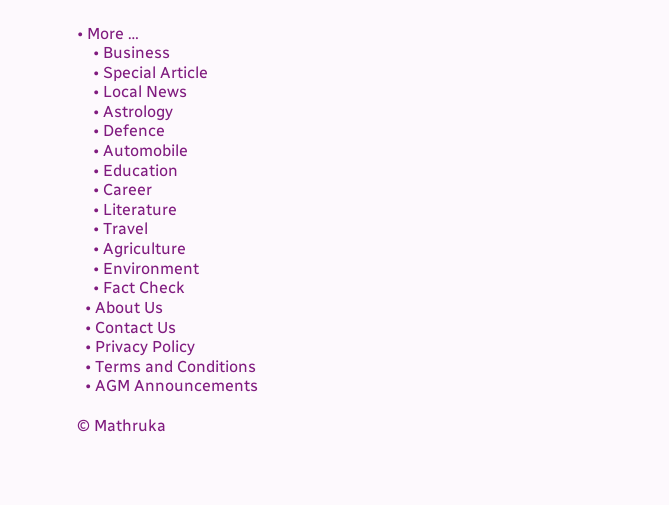• More …
    • Business
    • Special Article
    • Local News
    • Astrology
    • Defence
    • Automobile
    • Education
    • Career
    • Literature
    • Travel
    • Agriculture
    • Environment
    • Fact Check
  • About Us
  • Contact Us
  • Privacy Policy
  • Terms and Conditions
  • AGM Announcements

© Mathruka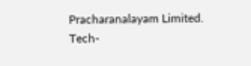Pracharanalayam Limited.
Tech-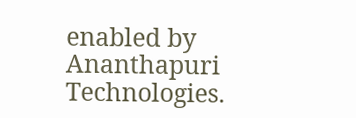enabled by Ananthapuri Technologies.